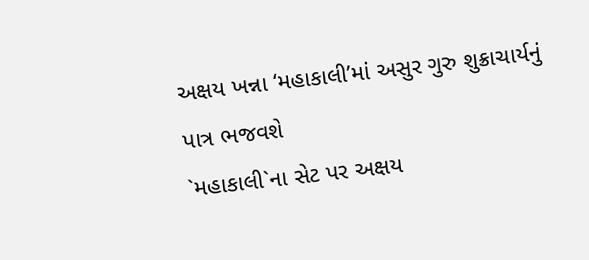અક્ષય ખન્ના ‘મહાકાલી’માં અસુર ગુરુ શુક્રાચાર્યનું પાત્ર ભજવશે
`મહાકાલી`ના સેટ પર અક્ષય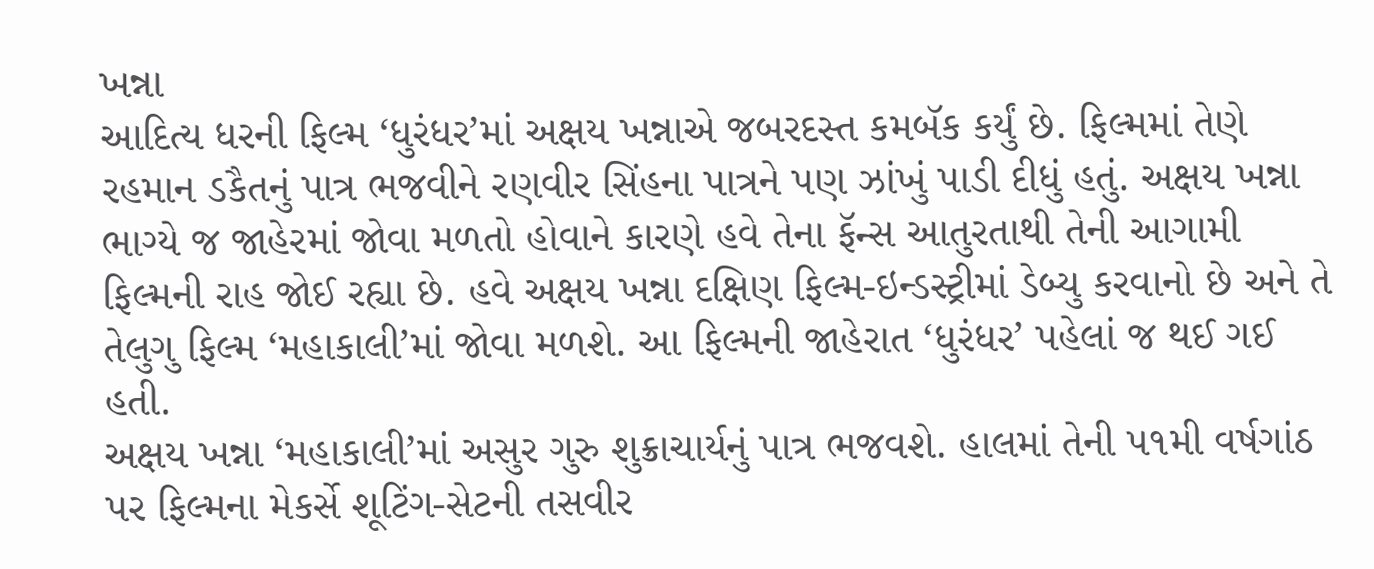ખન્ના
આદિત્ય ધરની ફિલ્મ ‘ધુરંધર’માં અક્ષય ખન્નાએ જબરદસ્ત કમબૅક કર્યું છે. ફિલ્મમાં તેણે રહમાન ડકૈતનું પાત્ર ભજવીને રણવીર સિંહના પાત્રને પણ ઝાંખું પાડી દીધું હતું. અક્ષય ખન્ના ભાગ્યે જ જાહેરમાં જોવા મળતો હોવાને કારણે હવે તેના ફૅન્સ આતુરતાથી તેની આગામી ફિલ્મની રાહ જોઈ રહ્યા છે. હવે અક્ષય ખન્ના દક્ષિણ ફિલ્મ-ઇન્ડસ્ટ્રીમાં ડેબ્યુ કરવાનો છે અને તે તેલુગુ ફિલ્મ ‘મહાકાલી’માં જોવા મળશે. આ ફિલ્મની જાહેરાત ‘ધુરંધર’ પહેલાં જ થઈ ગઈ હતી.
અક્ષય ખન્ના ‘મહાકાલી’માં અસુર ગુરુ શુક્રાચાર્યનું પાત્ર ભજવશે. હાલમાં તેની ૫૧મી વર્ષગાંઠ પર ફિલ્મના મેકર્સે શૂટિંગ-સેટની તસવીર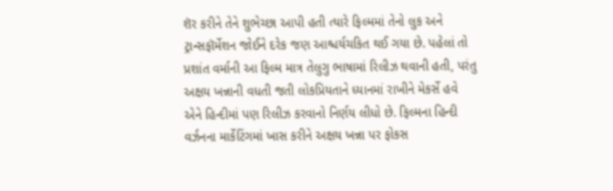શૅર કરીને તેને શુભેચ્છા આપી હતી ત્યારે ફિલ્મમાં તેનો લુક અને ટ્રાન્સફૉર્મેશન જોઈને દરેક જણ આશ્ચર્યચકિત થઈ ગયા છે. પહેલાં તો પ્રશાંત વર્માની આ ફિલ્મ માત્ર તેલુગુ ભાષામાં રિલીઝ થવાની હતી, પરંતુ અક્ષય ખન્નાની વધતી જતી લોકપ્રિયતાને ધ્યાનમાં રાખીને મેકર્સે હવે એને હિન્દીમાં પણ રિલીઝ કરવાનો નિર્ણય લીધો છે. ફિલ્મના હિન્દી વર્ઝનના માર્કેટિંગમાં ખાસ કરીને અક્ષય ખન્ના પર ફોકસ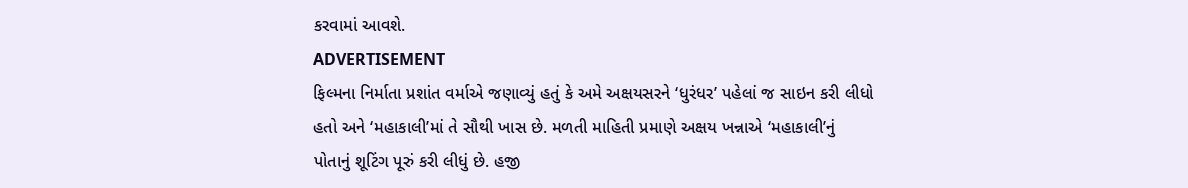કરવામાં આવશે.
ADVERTISEMENT
ફિલ્મના નિર્માતા પ્રશાંત વર્માએ જણાવ્યું હતું કે અમે અક્ષયસરને ‘ધુરંધર’ પહેલાં જ સાઇન કરી લીધો હતો અને ‘મહાકાલી’માં તે સૌથી ખાસ છે. મળતી માહિતી પ્રમાણે અક્ષય ખન્નાએ ‘મહાકાલી’નું પોતાનું શૂટિંગ પૂરું કરી લીધું છે. હજી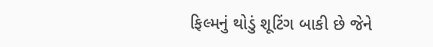ફિલ્મનું થોડું શૂટિંગ બાકી છે જેને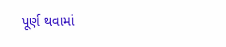પૂર્ણ થવામાં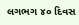લગભગ ૪૦ દિવસ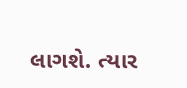લાગશે. ત્યાર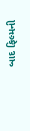બાદ ફિલ્મની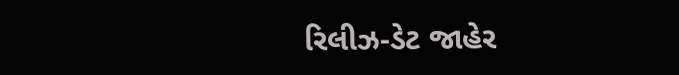રિલીઝ-ડેટ જાહેર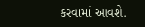કરવામાં આવશે.